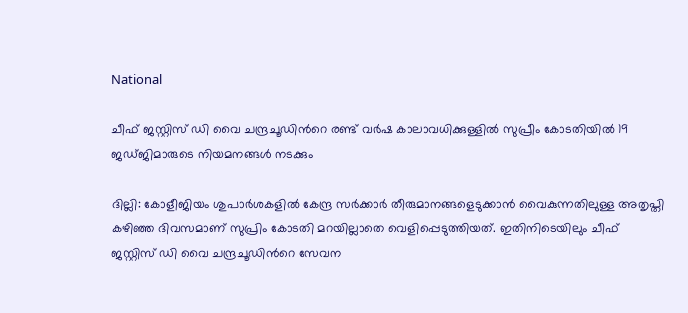National

ചീഫ് ജസ്റ്റിസ് ഡി വൈ ചന്ദ്രചൂഡിൻറെ രണ്ട് വർഷ കാലാവധിക്കുള്ളിൽ സുപ്രീം കോടതിയിൽ 19 ജഡ്ജിമാരുടെ നിയമനങ്ങൾ നടക്കും

ദില്ലി: കോളീജിയം ശുപാർശകളിൽ കേന്ദ്ര സർക്കാർ തീരുമാനങ്ങളെടുക്കാൻ വൈകുന്നതിലുള്ള അതൃപ്തി കഴിഞ്ഞ ദിവസമാണ് സുപ്രിം കോടതി മറയില്ലാതെ വെളിപ്പെടുത്തിയത്. ഇതിനിടെയിലും ചീഫ് ജസ്റ്റിസ് ഡി വൈ ചന്ദ്രചൂഡിൻറെ സേവന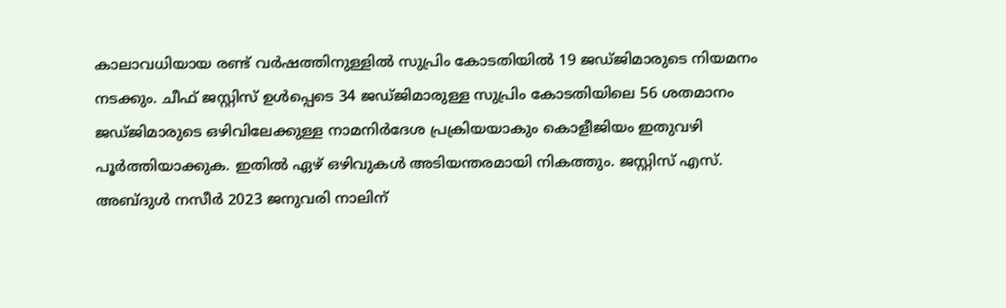കാലാവധിയായ രണ്ട് വർഷത്തിനുള്ളിൽ സുപ്രിം കോടതിയിൽ 19 ജഡ്ജിമാരുടെ നിയമനം നടക്കും. ചീഫ് ജസ്റ്റിസ് ഉൾപ്പെടെ 34 ജഡ്ജിമാരുള്ള സുപ്രിം കോടതിയിലെ 56 ശതമാനം ജഡ്ജിമാരുടെ ഒഴിവിലേക്കുള്ള നാമനിർദേശ പ്രക്രിയയാകും കൊളീജിയം ഇതുവഴി പൂർത്തിയാക്കുക. ഇതിൽ ഏഴ് ഒഴിവുകൾ അടിയന്തരമായി നികത്തും. ജസ്റ്റിസ് എസ്. അബ്ദുൾ നസീർ 2023 ജനുവരി നാലിന്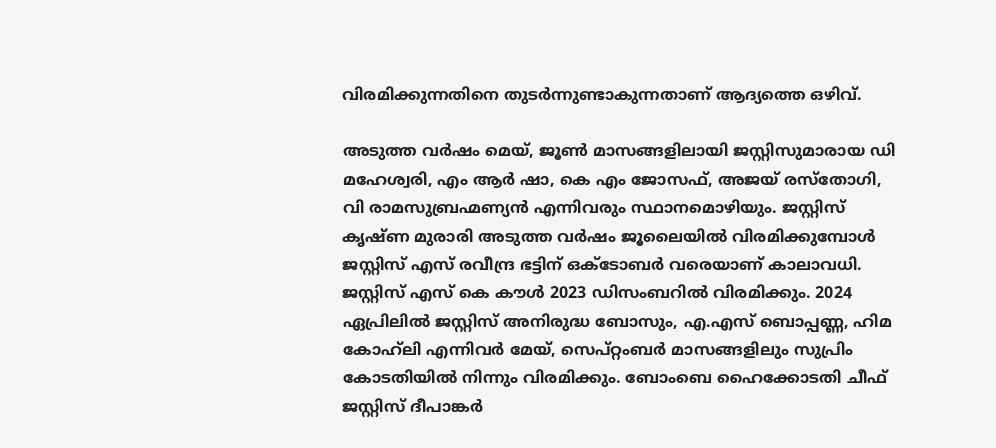വിരമിക്കുന്നതിനെ തുടർന്നുണ്ടാകുന്നതാണ് ആദ്യത്തെ ഒഴിവ്.

അടുത്ത വർഷം മെയ്, ജൂൺ മാസങ്ങളിലായി ജസ്റ്റിസുമാരായ ഡി മഹേശ്വരി, എം ആർ ഷാ, കെ എം ജോസഫ്, അജയ് രസ്തോഗി, വി രാമസുബ്രഹ്മണ്യൻ എന്നിവരും സ്ഥാനമൊഴിയും. ജസ്റ്റിസ് കൃഷ്ണ മുരാരി അടുത്ത വർഷം ജൂലൈയിൽ വിരമിക്കുമ്പോൾ ജസ്റ്റിസ് എസ് രവീന്ദ്ര ഭട്ടിന് ഒക്ടോബർ വരെയാണ് കാലാവധി. ജസ്റ്റിസ് എസ് കെ കൗൾ 2023 ഡിസംബറിൽ വിരമിക്കും. 2024 ഏപ്രിലിൽ ജസ്റ്റിസ് അനിരുദ്ധ ബോസും, എ.എസ് ബൊപ്പണ്ണ, ഹിമ കോഹ്‌ലി എന്നിവർ മേയ്, സെപ്റ്റംബർ മാസങ്ങളിലും സുപ്രിം കോടതിയിൽ നിന്നും വിരമിക്കും. ബോംബെ ഹൈക്കോടതി ചീഫ് ജസ്റ്റിസ് ദീപാങ്കർ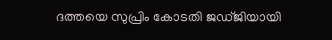ദത്തയെ സുപ്രിം കോടതി ജഡ്ജിയായി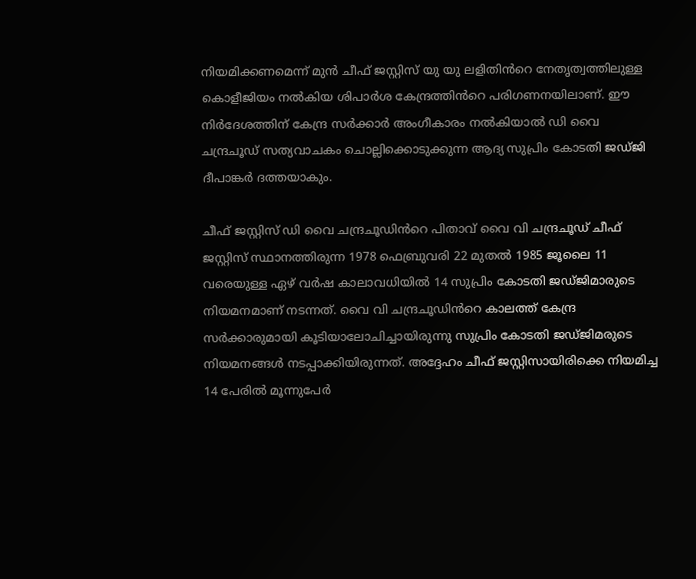നിയമിക്കണമെന്ന് മുൻ ചീഫ് ജസ്റ്റിസ് യു യു ലളിതിൻറെ നേതൃത്വത്തിലുള്ള കൊളീജിയം നൽകിയ ശിപാർശ കേന്ദ്രത്തിൻറെ പരിഗണനയിലാണ്. ഈ നിർദേശത്തിന് കേന്ദ്ര സർക്കാർ അംഗീകാരം നൽകിയാൽ ഡി വൈ ചന്ദ്രചൂഡ് സത്യവാചകം ചൊല്ലിക്കൊടുക്കുന്ന ആദ്യ സുപ്രിം കോടതി ജഡ്ജി ദീപാങ്കർ ദത്തയാകും.

ചീഫ് ജസ്റ്റിസ് ഡി വൈ ചന്ദ്രചൂഡിൻറെ പിതാവ് വൈ വി ചന്ദ്രചൂഡ് ചീഫ് ജസ്റ്റിസ് സ്ഥാനത്തിരുന്ന 1978 ഫെബ്രുവരി 22 മുതൽ 1985 ജൂലൈ 11 വരെയുള്ള ഏഴ് വർഷ കാലാവധിയിൽ 14 സുപ്രിം കോടതി ജഡ്ജിമാരുടെ നിയമനമാണ് നടന്നത്. വൈ വി ചന്ദ്രചൂഡിൻറെ കാലത്ത് കേന്ദ്ര സർക്കാരുമായി കൂടിയാലോചിച്ചായിരുന്നു സുപ്രിം കോടതി ജഡ്ജിമരുടെ നിയമനങ്ങൾ നടപ്പാക്കിയിരുന്നത്. അദ്ദേഹം ചീഫ് ജസ്റ്റിസായിരിക്കെ നിയമിച്ച 14 പേരിൽ മൂന്നുപേർ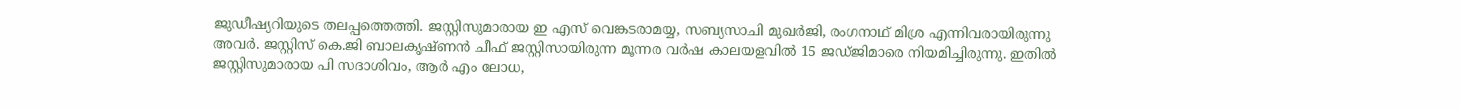ജുഡീഷ്യറിയുടെ തലപ്പത്തെത്തി. ജസ്റ്റിസുമാരായ ഇ എസ് വെങ്കടരാമയ്യ, സബ്യസാചി മുഖർജി, രംഗനാഥ് മിശ്ര എന്നിവരായിരുന്നു അവർ. ജസ്റ്റിസ് കെ.ജി ബാലകൃഷ്ണൻ ചീഫ് ജസ്റ്റിസായിരുന്ന മൂന്നര വർഷ കാലയളവിൽ 15 ജഡ്ജിമാരെ നിയമിച്ചിരുന്നു. ഇതിൽ ജസ്റ്റിസുമാരായ പി സദാശിവം, ആർ എം ലോധ,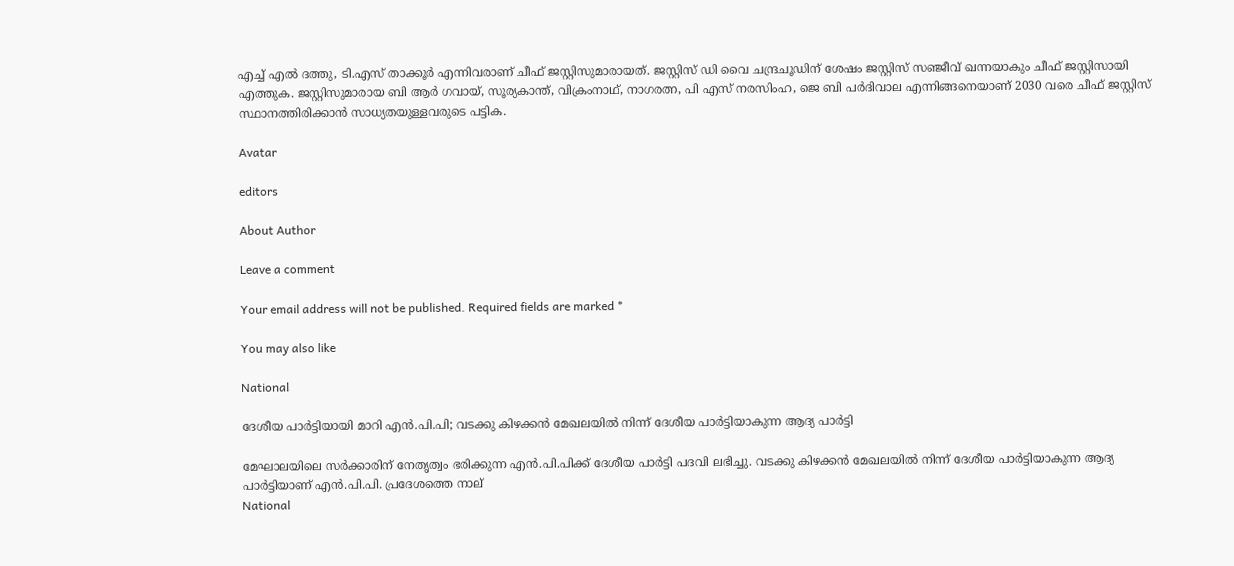എച്ച് എൽ ദത്തു, ടി.എസ് താക്കൂർ എന്നിവരാണ് ചീഫ് ജസ്റ്റിസുമാരായത്. ജസ്റ്റിസ് ഡി വൈ ചന്ദ്രചൂഡിന് ശേഷം ജസ്റ്റിസ് സഞ്ജീവ് ഖന്നയാകും ചീഫ് ജസ്റ്റിസായി എത്തുക. ജസ്റ്റിസുമാരായ ബി ആർ ഗവായ്, സൂര്യകാന്ത്, വിക്രംനാഥ്, നാഗരത്ന, പി എസ് നരസിംഹ, ജെ ബി പർദിവാല എന്നിങ്ങനെയാണ് 2030 വരെ ചീഫ് ജസ്റ്റിസ് സ്ഥാനത്തിരിക്കാൻ സാധ്യതയുള്ളവരുടെ പട്ടിക.

Avatar

editors

About Author

Leave a comment

Your email address will not be published. Required fields are marked *

You may also like

National

ദേശീയ പാര്‍ട്ടിയായി മാറി എന്‍.പി.പി; വടക്കു കിഴക്കന്‍ മേഖലയില്‍ നിന്ന് ദേശീയ പാര്‍ട്ടിയാകുന്ന ആദ്യ പാര്‍ട്ടി

മേഘാലയിലെ സര്‍ക്കാരിന് നേതൃത്വം ഭരിക്കുന്ന എന്‍.പി.പിക്ക് ദേശീയ പാര്‍ട്ടി പദവി ലഭിച്ചു. വടക്കു കിഴക്കന്‍ മേഖലയില്‍ നിന്ന് ദേശീയ പാര്‍ട്ടിയാകുന്ന ആദ്യ പാര്‍ട്ടിയാണ് എന്‍.പി.പി. പ്രദേശത്തെ നാല്
National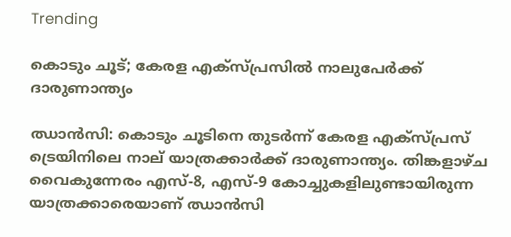Trending

കൊടും ചൂട്; കേരള എക്‌സ്പ്രസില്‍ നാലുപേര്‍ക്ക് ദാരുണാന്ത്യം

ഝാന്‍സി: കൊടും ചൂടിനെ തുടര്‍ന്ന് കേരള എക്സ്പ്രസ് ട്രെയിനിലെ നാല് യാത്രക്കാര്‍ക്ക് ദാരുണാന്ത്യം. തിങ്കളാഴ്ച വൈകുന്നേരം എസ്-8, എസ്-9 കോച്ചുകളിലുണ്ടായിരുന്ന യാത്രക്കാരെയാണ് ഝാന്‍സി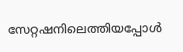സേറ്റഷനിലെത്തിയപ്പോള്‍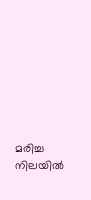മരിച്ച നിലയില്‍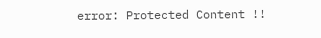error: Protected Content !!